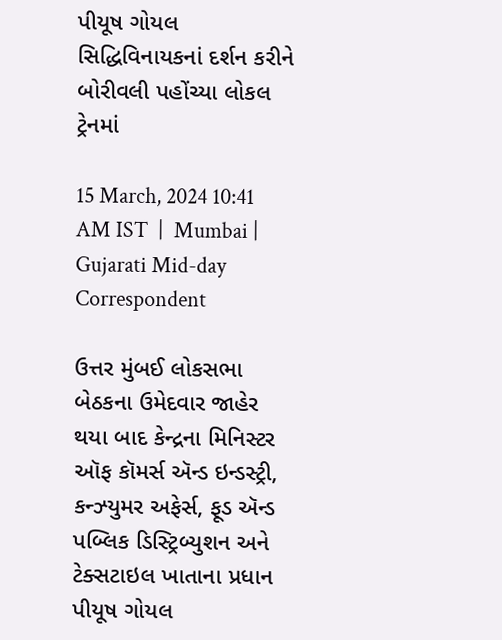પીયૂષ ગોયલ સિદ્ધિવિનાયકનાં દર્શન કરીને બોરીવલી પહોંચ્યા લોકલ ટ્રેનમાં

15 March, 2024 10:41 AM IST  |  Mumbai | Gujarati Mid-day Correspondent

ઉત્તર મુંબઈ લોકસભા બેઠકના ઉમેદવાર જાહેર થયા બાદ કેન્દ્રના મિનિસ્ટર ઑફ કૉમર્સ ઍન્ડ ઇન્ડસ્ટ્રી, કન્ઝ્યુમર અફેર્સ, ફૂડ ઍન્ડ પબ્લિક ડિસ્ટ્રિબ્યુશન અને ટેક્સટાઇલ ખાતાના પ્રધાન પીયૂષ ગોયલ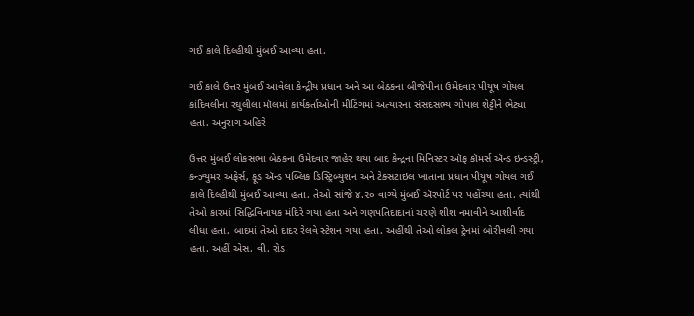ગઈ કાલે દિલ્હીથી મુંબઈ આવ્યા હતા.

ગઈ કાલે ઉત્તર મુંબઈ આવેલા કેન્દ્રીય પ્રધાન અને આ બેઠકના બીજેપીના ઉમેદવાર પીયૂષ ગોયલ કાંદિવલીના રઘુલીલા મૉલમાં કાર્યકર્તાઓની મીટિંગમાં અત્યારના સંસદસભ્ય ગોપાલ શેટ્ટીને ભેટ્યા હતા. અનુરાગ અહિરે

ઉત્તર મુંબઈ લોકસભા બેઠકના ઉમેદવાર જાહેર થયા બાદ કેન્દ્રના મિનિસ્ટર ઑફ કૉમર્સ ઍન્ડ ઇન્ડસ્ટ્રી, કન્ઝ્યુમર અફેર્સ, ફૂડ ઍન્ડ પબ્લિક ડિસ્ટ્રિબ્યુશન અને ટેક્સટાઇલ ખાતાના પ્રધાન પીયૂષ ગોયલ ગઈ કાલે દિલ્હીથી મુંબઈ આવ્યા હતા. તેઓ સાંજે ૪.૨૦ વાગ્યે મુંબઈ ઍરપોર્ટ પર પહોંચ્યા હતા. ત્યાંથી તેઓ કારમાં સિદ્ધિવિનાયક મંદિરે ગયા હતા અને ગણપતિદાદાનાં ચરણે શીશ નમાવીને આશીર્વાદ લીધા હતા. બાદમાં તેઓ દાદર રેલવે સ્ટેશન ગયા હતા. અહીંથી તેઓ લોકલ ટ્રેનમાં બોરીવલી ગયા હતા. અહીં એસ. વી. રોડ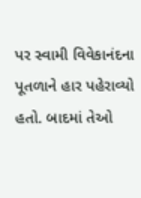પર સ્વામી વિવેકાનંદના પૂતળાને હાર પહેરાવ્યો હતો. બાદમાં તેઓ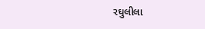રઘુલીલા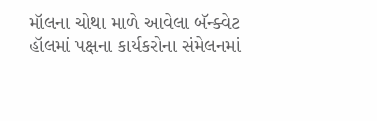મૉલના ચોથા માળે આવેલા બૅન્ક્વેટ હૉલમાં પક્ષના કાર્યકરોના સંમેલનમાં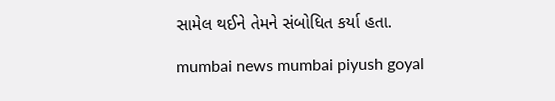સામેલ થઈને તેમને સંબોધિત કર્યા હતા.

mumbai news mumbai piyush goyal